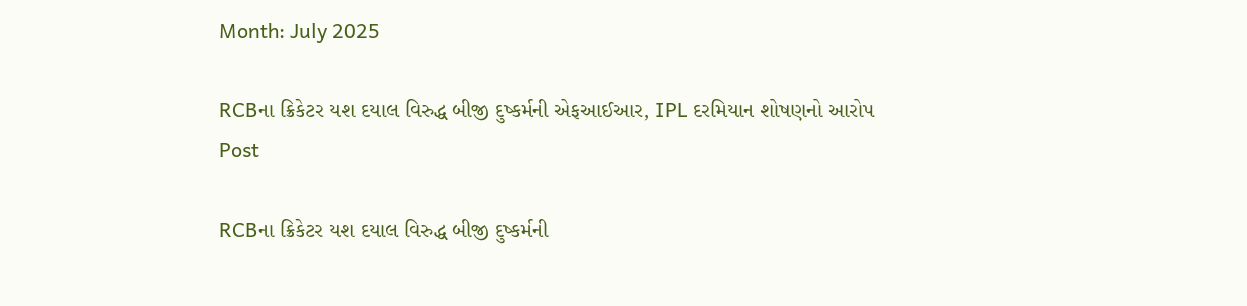Month: July 2025

RCBના ક્રિકેટર યશ દયાલ વિરુદ્ધ બીજી દુષ્કર્મની એફઆઈઆર, IPL દરમિયાન શોષણનો આરોપ
Post

RCBના ક્રિકેટર યશ દયાલ વિરુદ્ધ બીજી દુષ્કર્મની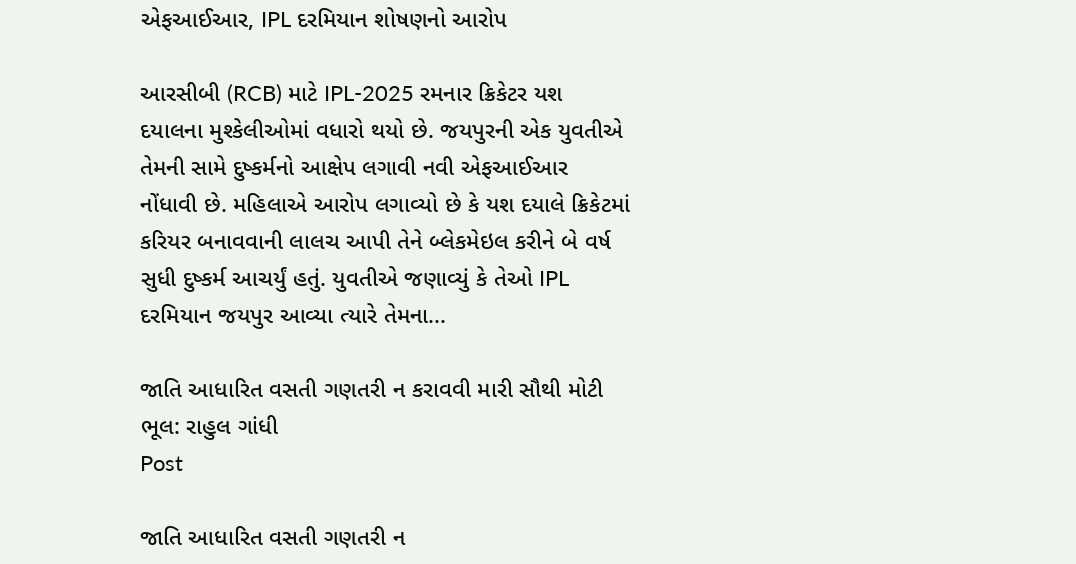એફઆઈઆર, IPL દરમિયાન શોષણનો આરોપ

આરસીબી (RCB) માટે IPL-2025 રમનાર ક્રિકેટર યશ દયાલના મુશ્કેલીઓમાં વધારો થયો છે. જયપુરની એક યુવતીએ તેમની સામે દુષ્કર્મનો આક્ષેપ લગાવી નવી એફઆઈઆર નોંધાવી છે. મહિલાએ આરોપ લગાવ્યો છે કે યશ દયાલે ક્રિકેટમાં કરિયર બનાવવાની લાલચ આપી તેને બ્લેકમેઇલ કરીને બે વર્ષ સુધી દુષ્કર્મ આચર્યું હતું. યુવતીએ જણાવ્યું કે તેઓ IPL દરમિયાન જયપુર આવ્યા ત્યારે તેમના...

જાતિ આધારિત વસતી ગણતરી ન કરાવવી મારી સૌથી મોટી ભૂલ: રાહુલ ગાંધી
Post

જાતિ આધારિત વસતી ગણતરી ન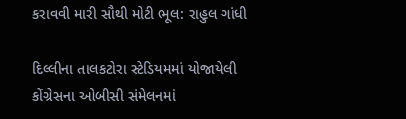કરાવવી મારી સૌથી મોટી ભૂલ: રાહુલ ગાંધી

દિલ્લીના તાલકટોરા સ્ટેડિયમમાં યોજાયેલી કોંગ્રેસના ઓબીસી સંમેલનમાં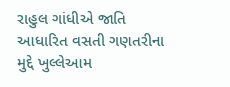રાહુલ ગાંધીએ જાતિ આધારિત વસતી ગણતરીના મુદ્દે ખુલ્લેઆમ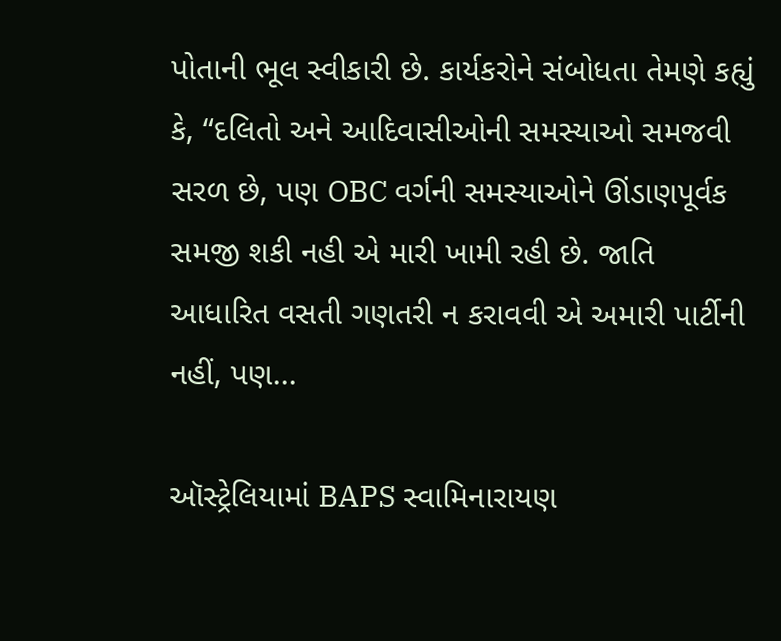પોતાની ભૂલ સ્વીકારી છે. કાર્યકરોને સંબોધતા તેમણે કહ્યું કે, “દલિતો અને આદિવાસીઓની સમસ્યાઓ સમજવી સરળ છે, પણ OBC વર્ગની સમસ્યાઓને ઊંડાણપૂર્વક સમજી શકી નહી એ મારી ખામી રહી છે. જાતિ આધારિત વસતી ગણતરી ન કરાવવી એ અમારી પાર્ટીની નહીં, પણ...

ઑસ્ટ્રેલિયામાં BAPS સ્વામિનારાયણ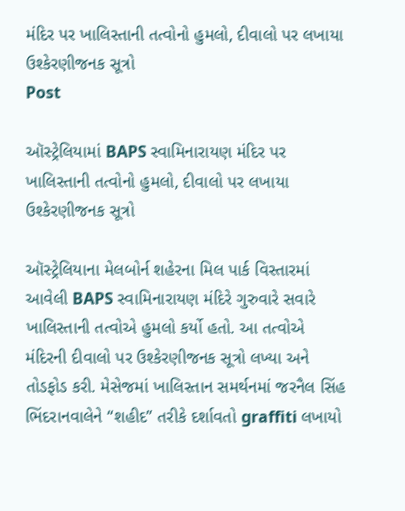મંદિર પર ખાલિસ્તાની તત્વોનો હુમલો, દીવાલો પર લખાયા ઉશ્કેરણીજનક સૂત્રો
Post

ઑસ્ટ્રેલિયામાં BAPS સ્વામિનારાયણ મંદિર પર ખાલિસ્તાની તત્વોનો હુમલો, દીવાલો પર લખાયા ઉશ્કેરણીજનક સૂત્રો

ઑસ્ટ્રેલિયાના મેલબોર્ન શહેરના મિલ પાર્ક વિસ્તારમાં આવેલી BAPS સ્વામિનારાયણ મંદિરે ગુરુવારે સવારે ખાલિસ્તાની તત્વોએ હુમલો કર્યો હતો. આ તત્વોએ મંદિરની દીવાલો પર ઉશ્કેરણીજનક સૂત્રો લખ્યા અને તોડફોડ કરી. મેસેજમાં ખાલિસ્તાન સમર્થનમાં જરનૈલ સિંહ ભિંદરાનવાલેને “શહીદ” તરીકે દર્શાવતો graffiti લખાયો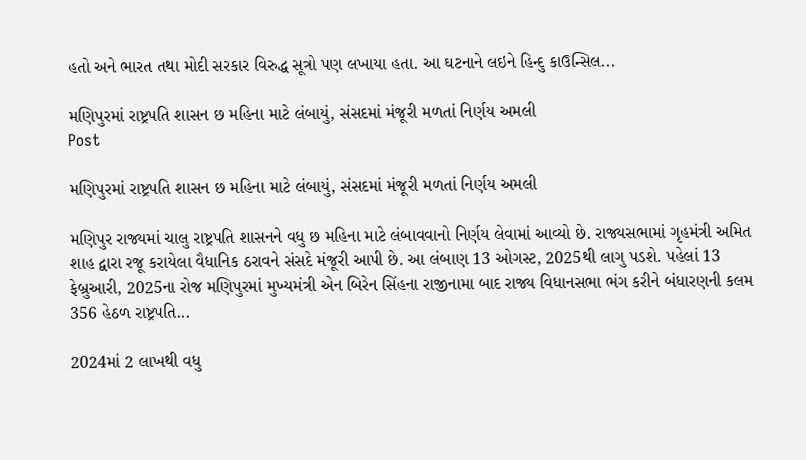હતો અને ભારત તથા મોદી સરકાર વિરુદ્ધ સૂત્રો પણ લખાયા હતા. આ ઘટનાને લઇને હિન્દુ કાઉન્સિલ...

મણિપુરમાં રાષ્ટ્રપતિ શાસન છ મહિના માટે લંબાયું, સંસદમાં મંજૂરી મળતાં નિર્ણય અમલી
Post

મણિપુરમાં રાષ્ટ્રપતિ શાસન છ મહિના માટે લંબાયું, સંસદમાં મંજૂરી મળતાં નિર્ણય અમલી

મણિપુર રાજ્યમાં ચાલુ રાષ્ટ્રપતિ શાસનને વધુ છ મહિના માટે લંબાવવાનો નિર્ણય લેવામાં આવ્યો છે. રાજ્યસભામાં ગૃહમંત્રી અમિત શાહ દ્વારા રજૂ કરાયેલા વૈધાનિક ઠરાવને સંસદે મંજૂરી આપી છે. આ લંબાણ 13 ઓગસ્ટ, 2025થી લાગુ પડશે. પહેલાં 13 ફેબ્રુઆરી, 2025ના રોજ મણિપુરમાં મુખ્યમંત્રી એન બિરેન સિંહના રાજીનામા બાદ રાજ્ય વિધાનસભા ભંગ કરીને બંધારણની કલમ 356 હેઠળ રાષ્ટ્રપતિ...

2024માં 2 લાખથી વધુ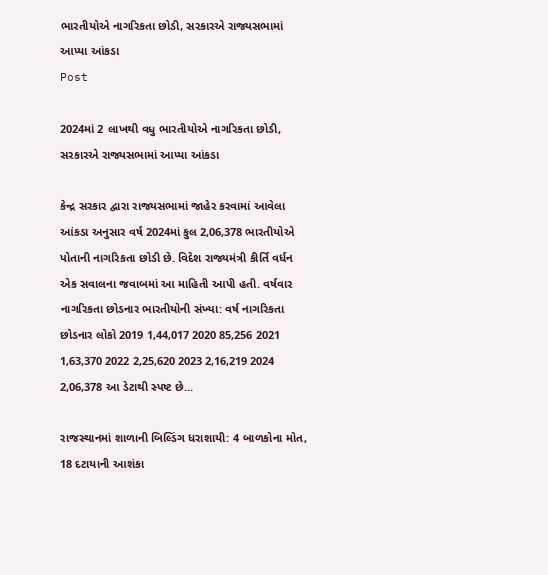ભારતીયોએ નાગરિકતા છોડી, સરકારએ રાજ્યસભામાં આપ્યા આંકડા
Post

2024માં 2 લાખથી વધુ ભારતીયોએ નાગરિકતા છોડી, સરકારએ રાજ્યસભામાં આપ્યા આંકડા

કેન્દ્ર સરકાર દ્વારા રાજ્યસભામાં જાહેર કરવામાં આવેલા આંકડા અનુસાર વર્ષ 2024માં કુલ 2,06,378 ભારતીયોએ પોતાની નાગરિકતા છોડી છે. વિદેશ રાજ્યમંત્રી કીર્તિ વર્ધન એક સવાલના જવાબમાં આ માહિતી આપી હતી. વર્ષવાર નાગરિકતા છોડનાર ભારતીયોની સંખ્યા: વર્ષ નાગરિકતા છોડનાર લોકો 2019 1,44,017 2020 85,256 2021 1,63,370 2022 2,25,620 2023 2,16,219 2024 2,06,378 આ ડેટાથી સ્પષ્ટ છે...

રાજસ્થાનમાં શાળાની બિલ્ડિંગ ધરાશાયી: 4 બાળકોના મોત, 18 દટાયાની આશંકા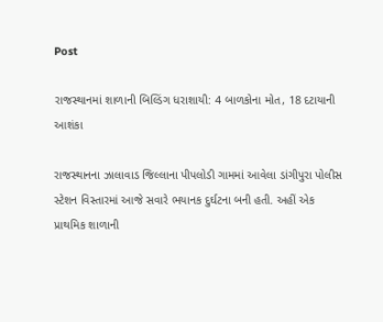Post

રાજસ્થાનમાં શાળાની બિલ્ડિંગ ધરાશાયી: 4 બાળકોના મોત, 18 દટાયાની આશંકા

રાજસ્થાનના ઝાલાવાડ જિલ્લાના પીપલોડી ગામમાં આવેલા ડાંગીપુરા પોલીસ સ્ટેશન વિસ્તારમાં આજે સવારે ભયાનક દુર્ઘટના બની હતી. અહીં એક પ્રાથમિક શાળાની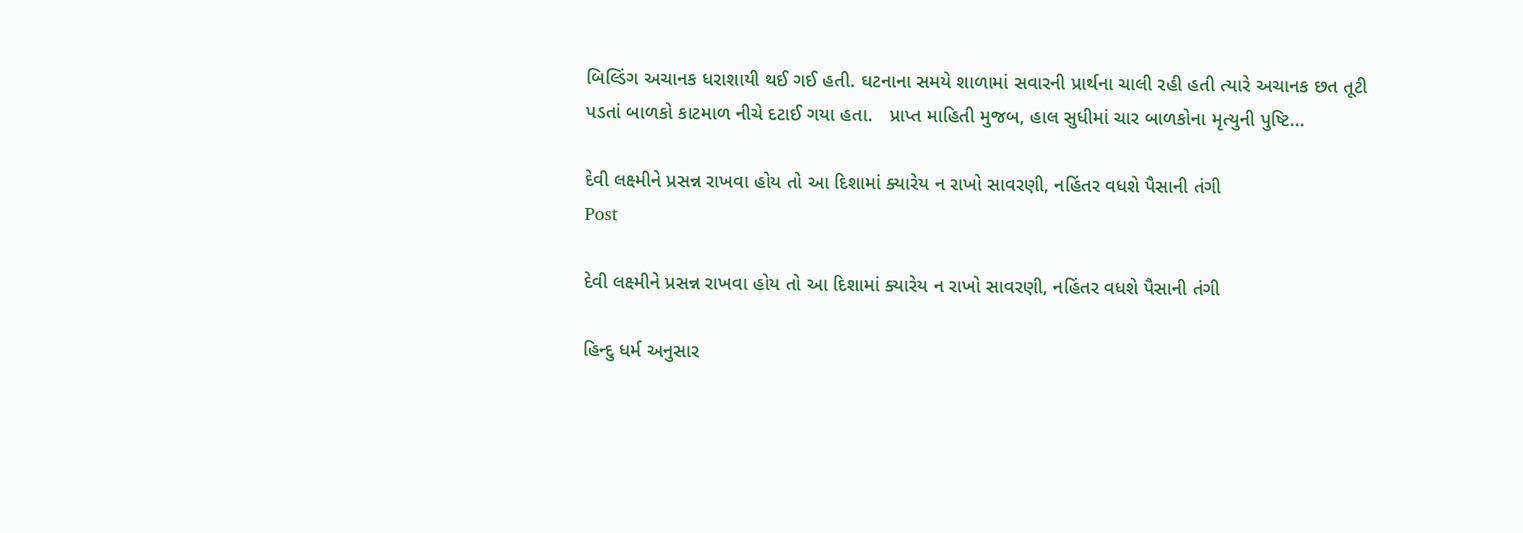બિલ્ડિંગ અચાનક ધરાશાયી થઈ ગઈ હતી. ઘટનાના સમયે શાળામાં સવારની પ્રાર્થના ચાલી રહી હતી ત્યારે અચાનક છત તૂટી પડતાં બાળકો કાટમાળ નીચે દટાઈ ગયા હતા.   પ્રાપ્ત માહિતી મુજબ, હાલ સુધીમાં ચાર બાળકોના મૃત્યુની પુષ્ટિ...

દેવી લક્ષ્મીને પ્રસન્ન રાખવા હોય તો આ દિશામાં ક્યારેય ન રાખો સાવરણી, નહિંતર વધશે પૈસાની તંગી
Post

દેવી લક્ષ્મીને પ્રસન્ન રાખવા હોય તો આ દિશામાં ક્યારેય ન રાખો સાવરણી, નહિંતર વધશે પૈસાની તંગી

હિન્દુ ધર્મ અનુસાર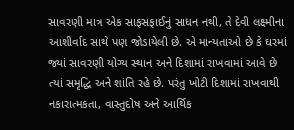સાવરણી માત્ર એક સાફસફાઈનું સાધન નથી, તે દેવી લક્ષ્મીના આશીર્વાદ સાથે પણ જોડાયેલી છે. એ માન્યતાઓ છે કે ઘરમાં જ્યાં સાવરણી યોગ્ય સ્થાન અને દિશામાં રાખવામાં આવે છે ત્યાં સમૃદ્ધિ અને શાંતિ રહે છે. પરંતુ ખોટી દિશામાં રાખવાથી નકારાત્મકતા, વાસ્તુદોષ અને આર્થિક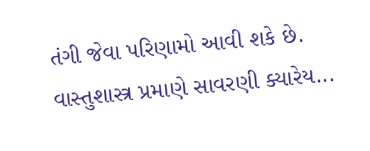તંગી જેવા પરિણામો આવી શકે છે. વાસ્તુશાસ્ત્ર પ્રમાણે સાવરણી ક્યારેય...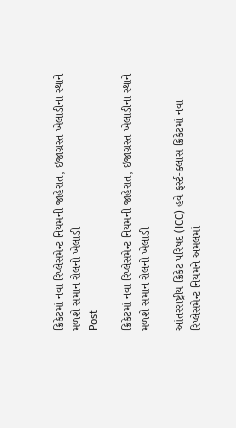ક્રિકેટમાં નવા રિપ્લેસમેન્ટ નિયમની જાહેરાત, ઇજાગ્રસ્ત ખેલાડીના સ્થાને મળશે સમાન રોલનો ખેલાડી
Post

ક્રિકેટમાં નવા રિપ્લેસમેન્ટ નિયમની જાહેરાત, ઇજાગ્રસ્ત ખેલાડીના સ્થાને મળશે સમાન રોલનો ખેલાડી

આંતરરાષ્ટ્રીય ક્રિકેટ પરિષદ (ICC) હવે ફર્સ્ટ-ક્લાસ ક્રિકેટમાં નવા રિપ્લેસમેન્ટ નિયમને અમલમાં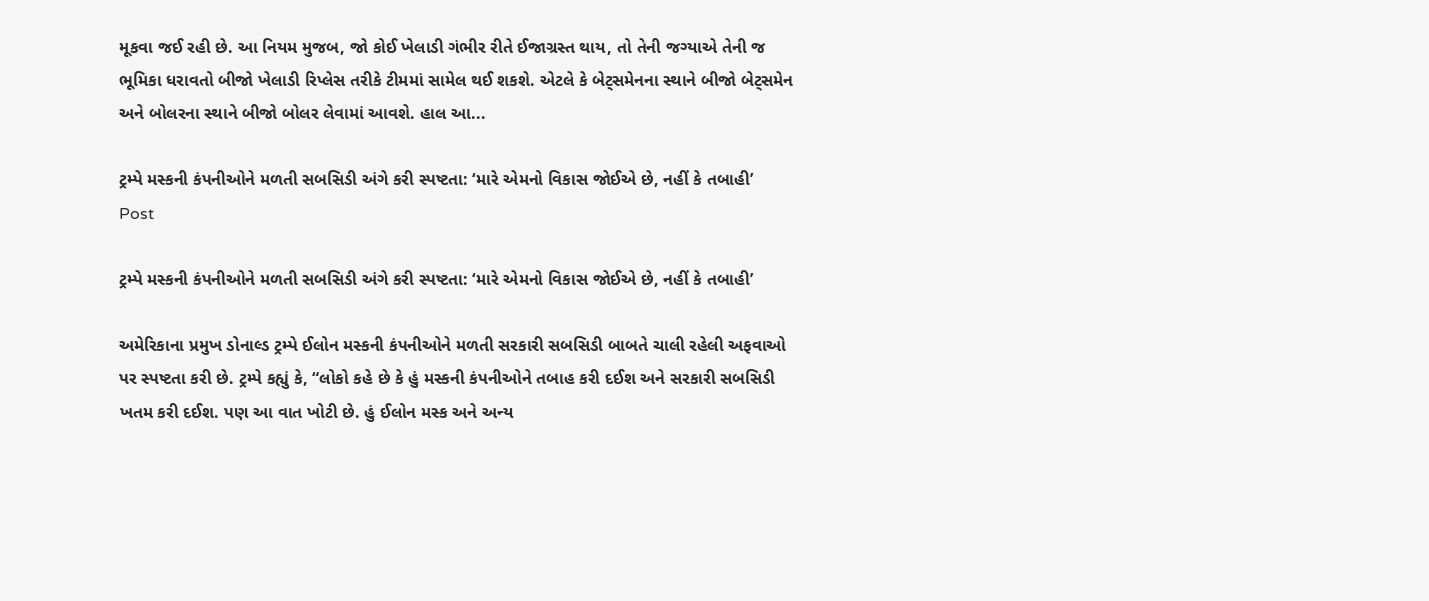મૂકવા જઈ રહી છે. આ નિયમ મુજબ, જો કોઈ ખેલાડી ગંભીર રીતે ઈજાગ્રસ્ત થાય, તો તેની જગ્યાએ તેની જ ભૂમિકા ધરાવતો બીજો ખેલાડી રિપ્લેસ તરીકે ટીમમાં સામેલ થઈ શકશે. એટલે કે બેટ્સમેનના સ્થાને બીજો બેટ્સમેન અને બોલરના સ્થાને બીજો બોલર લેવામાં આવશે. હાલ આ...

ટ્રમ્પે મસ્કની કંપનીઓને મળતી સબસિડી અંગે કરી સ્પષ્ટતા: ‘મારે એમનો વિકાસ જોઈએ છે, નહીં કે તબાહી’
Post

ટ્રમ્પે મસ્કની કંપનીઓને મળતી સબસિડી અંગે કરી સ્પષ્ટતા: ‘મારે એમનો વિકાસ જોઈએ છે, નહીં કે તબાહી’

અમેરિકાના પ્રમુખ ડોનાલ્ડ ટ્રમ્પે ઈલોન મસ્કની કંપનીઓને મળતી સરકારી સબસિડી બાબતે ચાલી રહેલી અફવાઓ પર સ્પષ્ટતા કરી છે. ટ્રમ્પે કહ્યું કે, “લોકો કહે છે કે હું મસ્કની કંપનીઓને તબાહ કરી દઈશ અને સરકારી સબસિડી ખતમ કરી દઈશ. પણ આ વાત ખોટી છે. હું ઈલોન મસ્ક અને અન્ય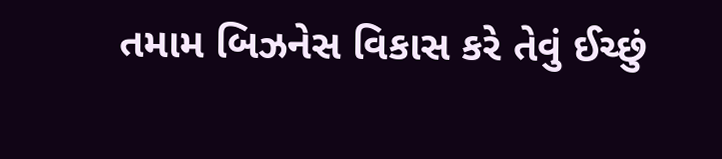તમામ બિઝનેસ વિકાસ કરે તેવું ઈચ્છું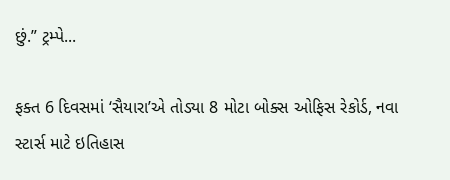છું.” ટ્રમ્પે...

ફક્ત 6 દિવસમાં ‘સૈયારા’એ તોડ્યા 8 મોટા બોક્સ ઓફિસ રેકોર્ડ, નવા સ્ટાર્સ માટે ઇતિહાસ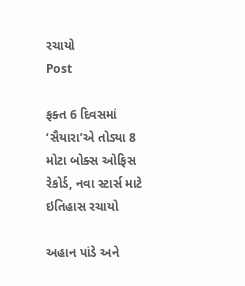રચાયો
Post

ફક્ત 6 દિવસમાં ‘સૈયારા’એ તોડ્યા 8 મોટા બોક્સ ઓફિસ રેકોર્ડ, નવા સ્ટાર્સ માટે ઇતિહાસ રચાયો

અહાન પાંડે અને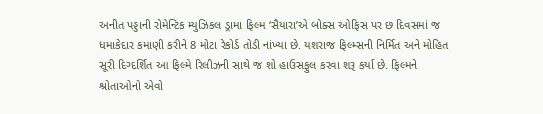અનીત પડ્ડાની રોમેન્ટિક મ્યુઝિકલ ડ્રામા ફિલ્મ ‘સૈયારા’એ બોક્સ ઓફિસ પર છ દિવસમાં જ ધમાકેદાર કમાણી કરીને 8 મોટા રેકોર્ડ તોડી નાંખ્યા છે. યશરાજ ફિલ્મ્સની નિર્મિત અને મોહિત સૂરી દિગ્દર્શિત આ ફિલ્મે રિલીઝની સાથે જ શો હાઉસફુલ કરવા શરૂ કર્યા છે. ફિલ્મને શ્રોતાઓનો એવો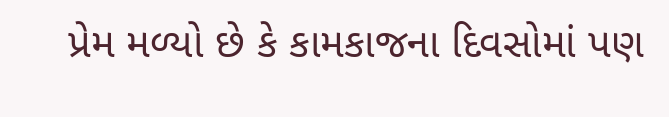પ્રેમ મળ્યો છે કે કામકાજના દિવસોમાં પણ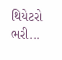થિયેટરો ભરી...